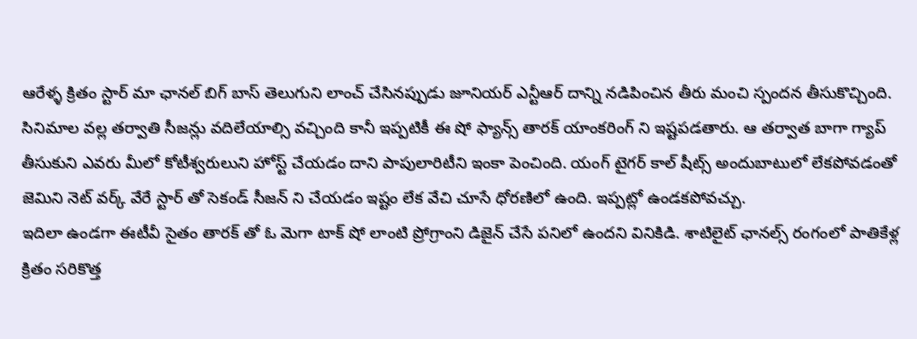ఆరేళ్ళ క్రితం స్టార్ మా ఛానల్ బిగ్ బాస్ తెలుగుని లాంచ్ చేసినప్పుడు జూనియర్ ఎన్టీఆర్ దాన్ని నడిపించిన తీరు మంచి స్పందన తీసుకొచ్చింది. సినిమాల వల్ల తర్వాతి సీజన్లు వదిలేయాల్సి వచ్చింది కానీ ఇప్పటికీ ఈ షో ఫ్యాన్స్ తారక్ యాంకరింగ్ ని ఇష్టపడతారు. ఆ తర్వాత బాగా గ్యాప్ తీసుకుని ఎవరు మీలో కోటీశ్వరులుని హోస్ట్ చేయడం దాని పాపులారిటీని ఇంకా పెంచింది. యంగ్ టైగర్ కాల్ షీట్స్ అందుబాటులో లేకపోవడంతో జెమిని నెట్ వర్క్ వేరే స్టార్ తో సెకండ్ సీజన్ ని చేయడం ఇష్టం లేక వేచి చూసే ధోరణిలో ఉంది. ఇప్పట్లో ఉండకపోవచ్చు.
ఇదిలా ఉండగా ఈటీవీ సైతం తారక్ తో ఓ మెగా టాక్ షో లాంటి ప్రోగ్రాంని డిజైన్ చేసే పనిలో ఉందని వినికిడి. శాటిలైట్ ఛానల్స్ రంగంలో పాతికేళ్ల క్రితం సరికొత్త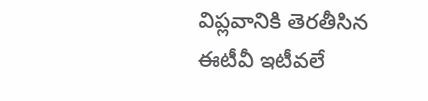విప్లవానికి తెరతీసిన ఈటీవీ ఇటీవలే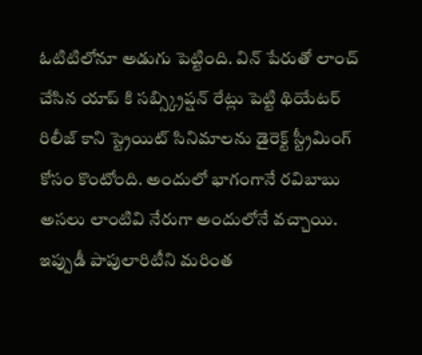ఓటిటిలోనూ అడుగు పెట్టింది. విన్ పేరుతో లాంచ్ చేసిన యాప్ కి సబ్స్క్రిప్షన్ రేట్లు పెట్టి థియేటర్ రిలీజ్ కాని స్ట్రెయిట్ సినిమాలను డైరెక్ట్ స్ట్రీమింగ్ కోసం కొంటోంది. అందులో భాగంగానే రవిబాబు అసలు లాంటివి నేరుగా అందులోనే వచ్చాయి. ఇప్పుడీ పాపులారిటీని మరింత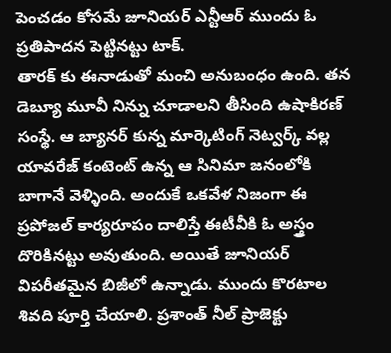పెంచడం కోసమే జూనియర్ ఎన్టీఆర్ ముందు ఓ ప్రతిపాదన పెట్టినట్టు టాక్.
తారక్ కు ఈనాడుతో మంచి అనుబంధం ఉంది. తన డెబ్యూ మూవీ నిన్ను చూడాలని తీసింది ఉషాకిరణ్ సంస్థే. ఆ బ్యానర్ కున్న మార్కెటింగ్ నెట్వర్క్ వల్ల యావరేజ్ కంటెంట్ ఉన్న ఆ సినిమా జనంలోకి బాగానే వెళ్ళింది. అందుకే ఒకవేళ నిజంగా ఈ ప్రపోజల్ కార్యరూపం దాలిస్తే ఈటీవీకి ఓ అస్త్రం దొరికినట్టు అవుతుంది. అయితే జూనియర్ విపరీతమైన బిజీలో ఉన్నాడు. ముందు కొరటాల శివది పూర్తి చేయాలి. ప్రశాంత్ నీల్ ప్రాజెక్టు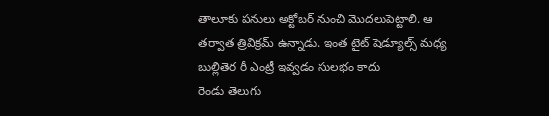తాలూకు పనులు అక్టోబర్ నుంచి మొదలుపెట్టాలి. ఆ తర్వాత త్రివిక్రమ్ ఉన్నాడు. ఇంత టైట్ షెడ్యూల్స్ మధ్య బుల్లితెర రీ ఎంట్రీ ఇవ్వడం సులభం కాదు
రెండు తెలుగు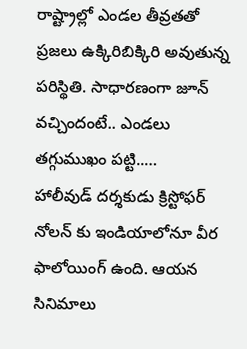రాష్ట్రాల్లో ఎండల తీవ్రతతో ప్రజలు ఉక్కిరిబిక్కిరి అవుతున్న పరిస్థితి. సాధారణంగా జూన్ వచ్చిందంటే.. ఎండలు తగ్గుముఖం పట్టి..…
హాలీవుడ్ దర్శకుడు క్రిస్టోఫర్ నోలన్ కు ఇండియాలోనూ వీర ఫాలోయింగ్ ఉంది. ఆయన సినిమాలు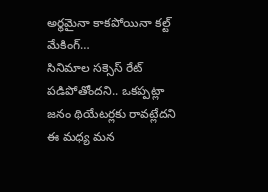అర్థమైనా కాకపోయినా కల్ట్ మేకింగ్…
సినిమాల సక్సెస్ రేట్ పడిపోతోందని.. ఒకప్పట్లా జనం థియేటర్లకు రావట్లేదని ఈ మధ్య మన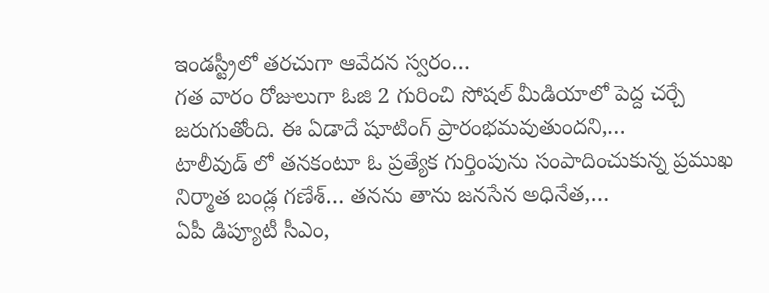ఇండస్ట్రీలో తరచుగా ఆవేదన స్వరం…
గత వారం రోజులుగా ఓజి 2 గురించి సోషల్ మీడియాలో పెద్ద చర్చే జరుగుతోంది. ఈ ఏడాదే షూటింగ్ ప్రారంభమవుతుందని,…
టాలీవుడ్ లో తనకంటూ ఓ ప్రత్యేక గుర్తింపును సంపాదించుకున్న ప్రముఖ నిర్మాత బండ్ల గణేశ్… తనను తాను జనసేన అధినేత,…
ఏపీ డిప్యూటీ సీఎం,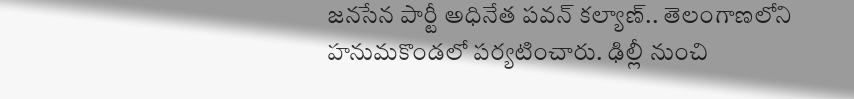జనసేన పార్టీ అధినేత పవన్ కల్యాణ్.. తెలంగాణలోని హనుమకొండలో పర్యటించారు. ఢిల్లీ నుంచి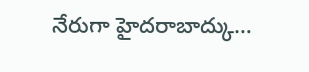నేరుగా హైదరాబాద్కు…